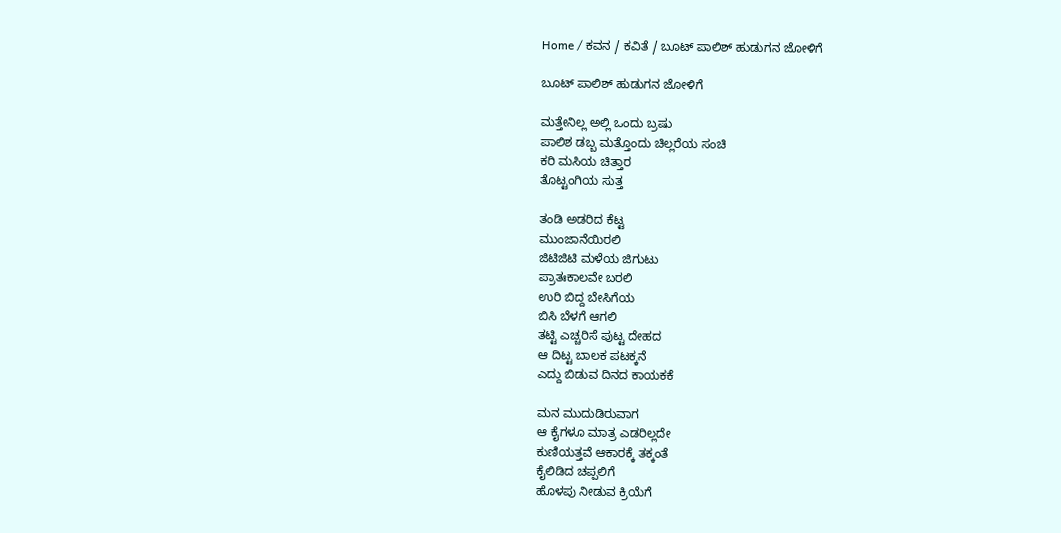Home / ಕವನ / ಕವಿತೆ / ಬೂಟ್ ಪಾಲಿಶ್ ಹುಡುಗನ ಜೋಳಿಗೆ

ಬೂಟ್ ಪಾಲಿಶ್ ಹುಡುಗನ ಜೋಳಿಗೆ

ಮತ್ತೇನಿಲ್ಲ ಅಲ್ಲಿ ಒಂದು ಬ್ರಷು
ಪಾಲಿಶ ಡಬ್ಬ ಮತ್ತೊಂದು ಚಿಲ್ಲರೆಯ ಸಂಚಿ
ಕರಿ ಮಸಿಯ ಚಿತ್ತಾರ
ತೊಟ್ಟಂಗಿಯ ಸುತ್ತ

ತಂಡಿ ಅಡರಿದ ಕೆಟ್ಟ
ಮುಂಜಾನೆಯಿರಲಿ
ಜಿಟಿಜಿಟಿ ಮಳೆಯ ಜಿಗುಟು
ಪ್ರಾತಃಕಾಲವೇ ಬರಲಿ
ಉರಿ ಬಿದ್ದ ಬೇಸಿಗೆಯ
ಬಿಸಿ ಬೆಳಗೆ ಆಗಲಿ
ತಟ್ಟಿ ಎಚ್ಚರಿಸೆ ಪುಟ್ಟ ದೇಹದ
ಆ ದಿಟ್ಟ ಬಾಲಕ ಪಟಕ್ಕನೆ
ಎದ್ದು ಬಿಡುವ ದಿನದ ಕಾಯಕಕೆ

ಮನ ಮುದುಡಿರುವಾಗ
ಆ ಕೈಗಳೂ ಮಾತ್ರ ಎಡರಿಲ್ಲದೇ
ಕುಣಿಯತ್ತವೆ ಆಕಾರಕ್ಕೆ ತಕ್ಕಂತೆ
ಕೈಲಿಡಿದ ಚಪ್ಪಲಿಗೆ
ಹೊಳಪು ನೀಡುವ ಕ್ರಿಯೆಗೆ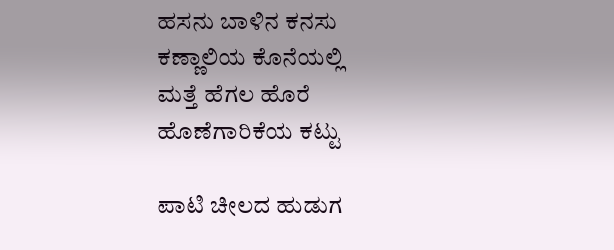ಹಸನು ಬಾಳಿನ ಕನಸು
ಕಣ್ಣಾಲಿಯ ಕೊನೆಯಲ್ಲಿ
ಮತ್ತೆ ಹೆಗಲ ಹೊರೆ
ಹೊಣೆಗಾರಿಕೆಯ ಕಟ್ಟು

ಪಾಟಿ ಚೀಲದ ಹುಡುಗ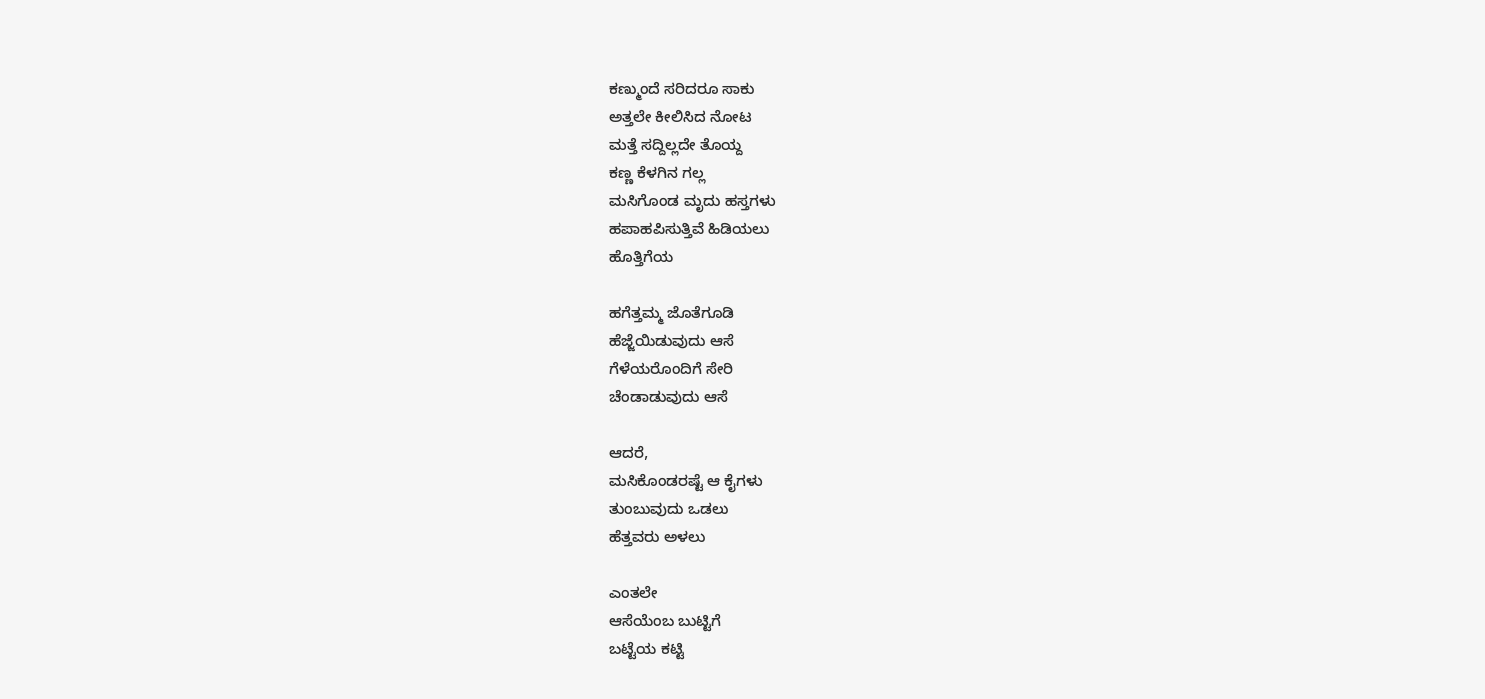ಕಣ್ಮುಂದೆ ಸರಿದರೂ ಸಾಕು
ಅತ್ತಲೇ ಕೀಲಿಸಿದ ನೋಟ
ಮತ್ತೆ ಸದ್ದಿಲ್ಲದೇ ತೊಯ್ದ
ಕಣ್ಣ ಕೆಳಗಿನ ಗಲ್ಲ
ಮಸಿಗೊಂಡ ಮೃದು ಹಸ್ತಗಳು
ಹಪಾಹಪಿಸುತ್ತಿವೆ ಹಿಡಿಯಲು
ಹೊತ್ತಿಗೆಯ

ಹಗೆತ್ತಮ್ಮ ಜೊತೆಗೂಡಿ
ಹೆಜ್ಜೆಯಿಡುವುದು ಆಸೆ
ಗೆಳೆಯರೊಂದಿಗೆ ಸೇರಿ
ಚೆಂಡಾಡುವುದು ಆಸೆ

ಆದರೆ,
ಮಸಿಕೊಂಡರಷ್ಟೆ ಆ ಕೈಗಳು
ತುಂಬುವುದು ಒಡಲು
ಹೆತ್ತವರು ಅಳಲು

ಎಂತಲೇ
ಆಸೆಯೆಂಬ ಬುಟ್ಟಿಗೆ
ಬಟ್ಟೆಯ ಕಟ್ಟಿ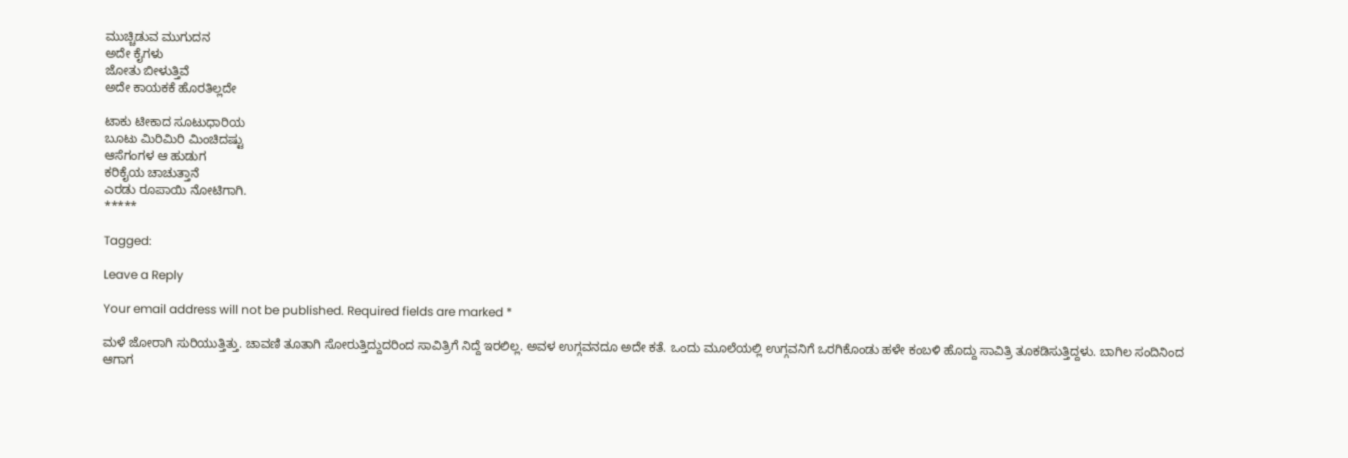ಮುಚ್ಚಿಡುವ ಮುಗುದನ
ಅದೇ ಕೈಗಳು
ಜೋತು ಬೀಳುತ್ತಿವೆ
ಅದೇ ಕಾಯಕಕೆ ಹೊರತಿಲ್ಲದೇ

ಟಾಕು ಟೀಕಾದ ಸೂಟುಧಾರಿಯ
ಬೂಟು ಮಿರಿಮಿರಿ ಮಿಂಚಿದಷ್ಟು
ಆಸೆಗಂಗಳ ಆ ಹುಡುಗ
ಕರಿಕೈಯ ಚಾಚುತ್ತಾನೆ
ಎರಡು ರೂಪಾಯಿ ನೋಟಿಗಾಗಿ.
*****

Tagged:

Leave a Reply

Your email address will not be published. Required fields are marked *

ಮಳೆ ಜೋರಾಗಿ ಸುರಿಯುತ್ತಿತ್ತು. ಚಾವಣಿ ತೂತಾಗಿ ಸೋರುತ್ತಿದ್ದುದರಿಂದ ಸಾವಿತ್ರಿಗೆ ನಿದ್ದೆ ಇರಲಿಲ್ಲ. ಅವಳ ಉಗ್ಗವನದೂ ಅದೇ ಕತೆ. ಒಂದು ಮೂಲೆಯಲ್ಲಿ ಉಗ್ಗವನಿಗೆ ಒರಗಿಕೊಂಡು ಹಳೇ ಕಂಬಳಿ ಹೊದ್ದು ಸಾವಿತ್ರಿ ತೂಕಡಿಸುತ್ತಿದ್ದಳು. ಬಾಗಿಲ ಸಂದಿನಿಂದ ಆಗಾಗ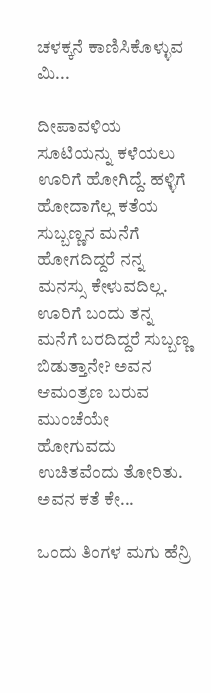ಚಳಕ್ಕನೆ ಕಾಣಿಸಿಕೊಳ್ಳುವ ಮಿ...

ದೀಪಾವಳಿಯ ಸೂಟಿಯನ್ನು ಕಳೆಯಲು ಊರಿಗೆ ಹೋಗಿದ್ದೆ. ಹಳ್ಳಿಗೆ ಹೋದಾಗೆಲ್ಲ ಕತೆಯ ಸುಬ್ಬಣ್ಣನ ಮನೆಗೆ ಹೋಗದಿದ್ದರೆ ನನ್ನ ಮನಸ್ಸು ಕೇಳುವದಿಲ್ಲ. ಊರಿಗೆ ಬಂದು ತನ್ನ ಮನೆಗೆ ಬರದಿದ್ದರೆ ಸುಬ್ಬಣ್ಣ ಬಿಡುತ್ತಾನೇ? ಅವನ ಆಮಂತ್ರಣ ಬರುವ ಮುಂಚೆಯೇ ಹೋಗುವದು ಉಚಿತವೆಂದು ತೋರಿತು. ಅವನ ಕತೆ ಕೇ...

ಒಂದು ತಿಂಗಳ ಮಗು ಹೆನ್ರಿ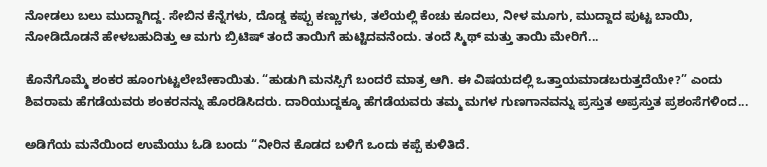ನೋಡಲು ಬಲು ಮುದ್ದಾಗಿದ್ದ. ಸೇಬಿನ ಕೆನ್ನೆಗಳು, ದೊಡ್ಡ ಕಪ್ಪು ಕಣ್ಣುಗಳು, ತಲೆಯಲ್ಲಿ ಕೆಂಚು ಕೂದಲು, ನೀಳ ಮೂಗು, ಮುದ್ದಾದ ಪುಟ್ಟ ಬಾಯಿ, ನೋಡಿದೊಡನೆ ಹೇಳಬಹುದಿತ್ತು ಆ ಮಗು ಬ್ರಿಟಿಷ್ ತಂದೆ ತಾಯಿಗೆ ಹುಟ್ಟಿದವನೆಂದು. ತಂದೆ ಸ್ಮಿಥ್ ಮತ್ತು ತಾಯಿ ಮೇರಿಗೆ...

ಕೊನೆಗೊಮ್ಮೆ ಶಂಕರ ಹೂಂಗುಟ್ಟಲೇಬೇಕಾಯಿತು. “ಹುಡುಗಿ ಮನಸ್ಸಿಗೆ ಬಂದರೆ ಮಾತ್ರ ಆಗಿ. ಈ ವಿಷಯದಲ್ಲಿ ಒತ್ತಾಯಮಾಡಬರುತ್ತದೆಯೇ?” ಎಂದು ಶಿವರಾಮ ಹೆಗಡೆಯವರು ಶಂಕರನನ್ನು ಹೊರಡಿಸಿದರು. ದಾರಿಯುದ್ದಕ್ಕೂ ಹೆಗಡೆಯವರು ತಮ್ಮ ಮಗಳ ಗುಣಗಾನವನ್ನು ಪ್ರಸ್ತುತ ಅಪ್ರಸ್ತುತ ಪ್ರಶಂಸೆಗಳಿಂದ...

ಅಡಿಗೆಯ ಮನೆಯಿಂದ ಉಮೆಯು ಓಡಿ ಬಂದು “ನೀರಿನ ಕೊಡದ ಬಳಿಗೆ ಒಂದು ಕಪ್ಪೆ ಕುಳಿತಿದೆ.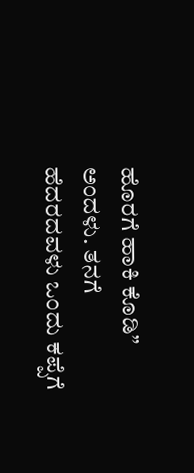ಹೊರಗೆ ಹಾಕಿ ಕೊಡಿ” ಅಂದಳು. ತನಗೆ ಹೆದರದವಳು ಒಂದು ಕಪ್ಪೆಗೆ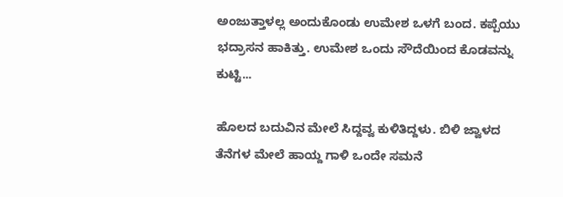ಅಂಜುತ್ತಾಳಲ್ಲ ಅಂದುಕೊಂಡು ಉಮೇಶ ಒಳಗೆ ಬಂದ. ಕಪ್ಪೆಯು ಭದ್ರಾಸನ ಹಾಕಿತ್ತು. ಉಮೇಶ ಒಂದು ಸೌದೆಯಿಂದ ಕೊಡವನ್ನು ಕುಟ್ಟಿ...

ಹೊಲದ ಬದುವಿನ ಮೇಲೆ ಸಿದ್ದವ್ವ ಕುಳಿತಿದ್ದಳು. ಬಿಳಿ ಜ್ವಾಳದ ತೆನೆಗಳ ಮೇಲೆ ಹಾಯ್ದ ಗಾಳಿ ಒಂದೇ ಸಮನೆ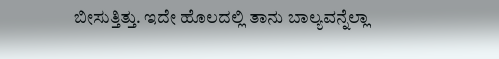ಬೀಸುತ್ತಿತ್ತು. ಇದೇ ಹೊಲದಲ್ಲಿ ತಾನು ಬಾಲ್ಯವನ್ನೆಲ್ಲಾ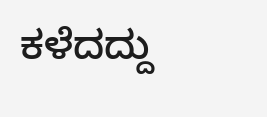ಕಳೆದದ್ದು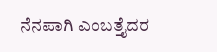ನೆನಪಾಗಿ ಎಂಬತ್ತೈದರ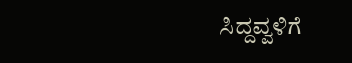ಸಿದ್ದವ್ವಳಿಗೆ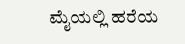ಮೈಯಲ್ಲಿ ಹರೆಯ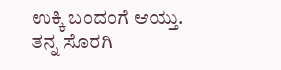ಉಕ್ಕಿ ಬಂದಂಗೆ ಆಯ್ತು. ತನ್ನ ಸೊರಗಿ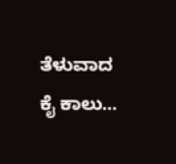ತೆಳುವಾದ ಕೈ ಕಾಲು...